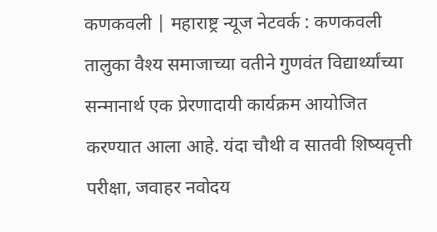कणकवली | महाराष्ट्र न्यूज नेटवर्क : कणकवली तालुका वैश्य समाजाच्या वतीने गुणवंत विद्यार्थ्यांच्या सन्मानार्थ एक प्रेरणादायी कार्यक्रम आयोजित करण्यात आला आहे. यंदा चौथी व सातवी शिष्यवृत्ती परीक्षा, जवाहर नवोदय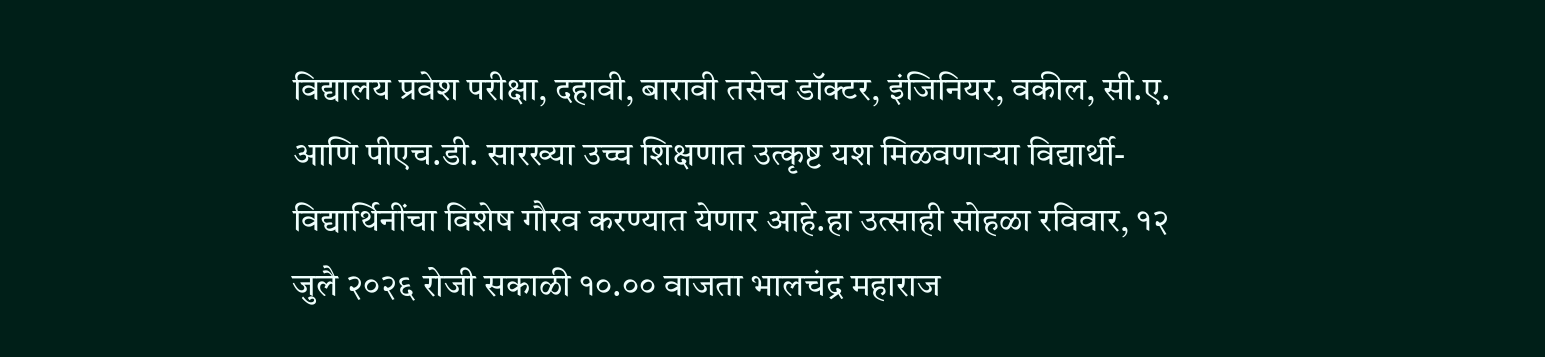विद्यालय प्रवेश परीक्षा, दहावी, बारावी तसेच डॉक्टर, इंजिनियर, वकील, सी.ए. आणि पीएच.डी. सारख्या उच्च शिक्षणात उत्कृष्ट यश मिळवणाऱ्या विद्यार्थी-विद्यार्थिनींचा विशेष गौरव करण्यात येणार आहे.हा उत्साही सोहळा रविवार, १२ जुलै २०२६ रोजी सकाळी १०.०० वाजता भालचंद्र महाराज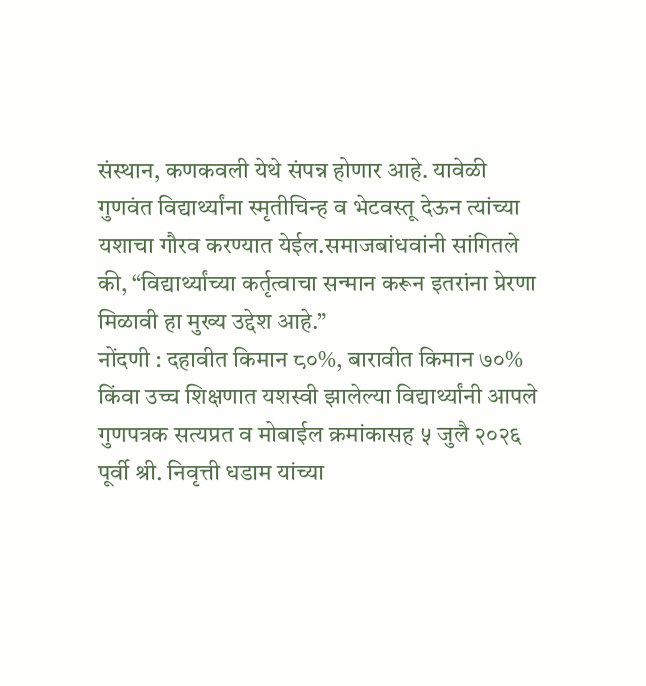संस्थान, कणकवली येथे संपन्न होणार आहे. यावेळी गुणवंत विद्यार्थ्यांना स्मृतीचिन्ह व भेटवस्तू देऊन त्यांच्या यशाचा गौरव करण्यात येईल.समाजबांधवांनी सांगितले की, “विद्यार्थ्यांच्या कर्तृत्वाचा सन्मान करून इतरांना प्रेरणा मिळावी हा मुख्य उद्देश आहे.”
नोंदणी : दहावीत किमान ८०%, बारावीत किमान ७०% किंवा उच्च शिक्षणात यशस्वी झालेल्या विद्यार्थ्यांनी आपले गुणपत्रक सत्यप्रत व मोबाईल क्रमांकासह ५ जुलै २०२६ पूर्वी श्री. निवृत्ती धडाम यांच्या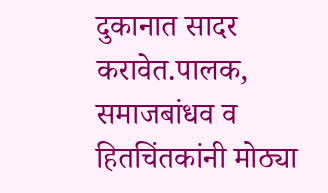दुकानात सादर करावेत.पालक, समाजबांधव व हितचिंतकांनी मोठ्या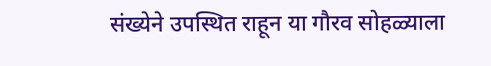संख्येने उपस्थित राहून या गौरव सोहळ्याला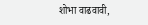शोभा वाढवावी,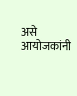असे आयोजकांनी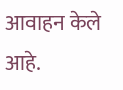आवाहन केले आहे.